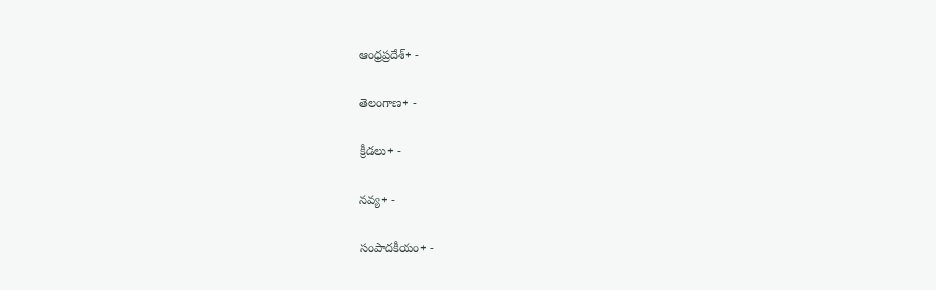ఆంధ్రప్రదేశ్+ -

తెలంగాణ+ -

క్రీడలు+ -

నవ్య+ -

సంపాదకీయం+ -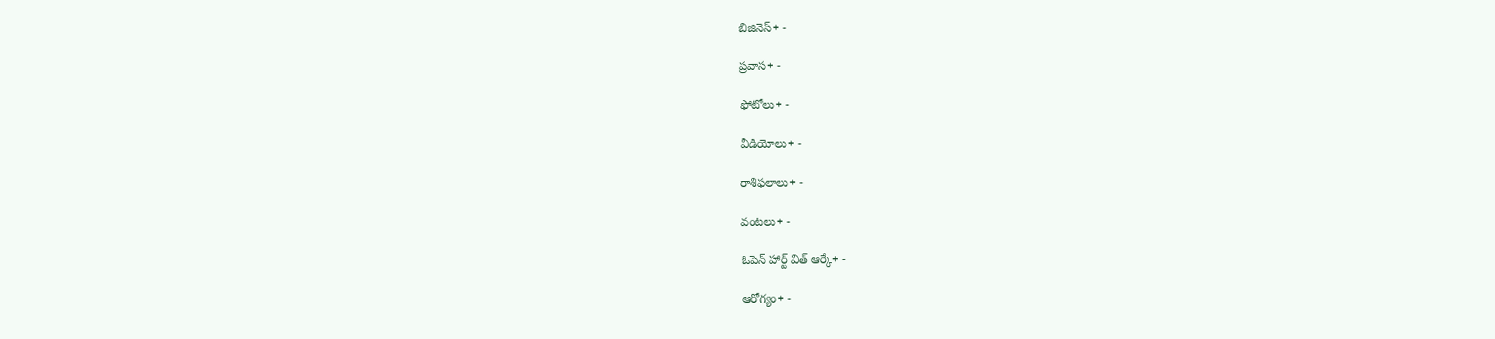బిజినెస్+ -

ప్రవాస+ -

ఫోటోలు+ -

వీడియోలు+ -

రాశిఫలాలు+ -

వంటలు+ -

ఓపెన్ హార్ట్ విత్ ఆర్కే+ -

ఆరోగ్యం+ -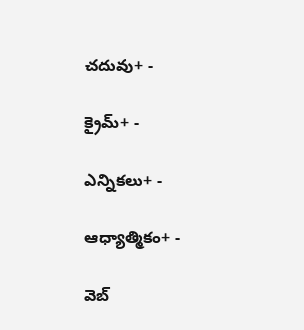చదువు+ -

క్రైమ్+ -

ఎన్నికలు+ -

ఆధ్యాత్మికం+ -

వెబ్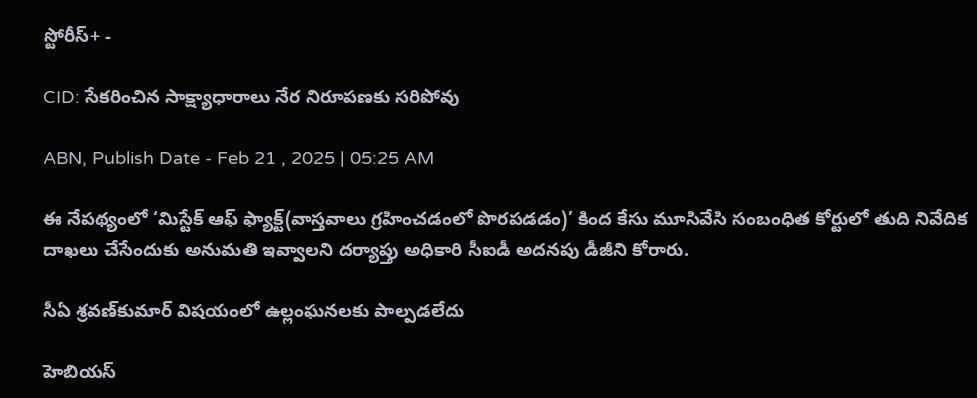స్టోరీస్+ -

CID: సేకరించిన సాక్ష్యాధారాలు నేర నిరూపణకు సరిపోవు

ABN, Publish Date - Feb 21 , 2025 | 05:25 AM

ఈ నేపథ్యంలో ‘మిస్టేక్‌ ఆఫ్‌ ఫ్యాక్ట్‌(వాస్తవాలు గ్రహించడంలో పొరపడడం)’ కింద కేసు మూసివేసి సంబంధిత కోర్టులో తుది నివేదిక దాఖలు చేసేందుకు అనుమతి ఇవ్వాలని దర్యాప్తు అధికారి సీఐడీ అదనపు డీజీని కోరారు.

సీఏ శ్రవణ్‌కుమార్‌ విషయంలో ఉల్లంఘనలకు పాల్పడలేదు

హెబియస్‌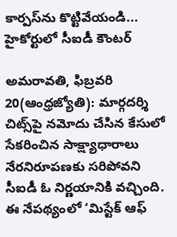కార్పస్‌ను కొట్టివేయండి... హైకోర్టులో సీఐడీ కౌంటర్‌

అమరావతి, ఫిబ్రవరి 20(ఆంధ్రజ్యోతి): మార్గదర్శి చిట్స్‌పై నమోదు చేసిన కేసులో సేకరించిన సాక్ష్యాధారాలు నేరనిరూపణకు సరిపోవని సీఐడీ ఓ నిర్ణయానికి వచ్చింది. ఈ నేపథ్యంలో ‘మిస్టేక్‌ ఆఫ్‌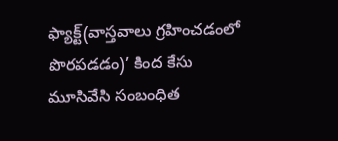ఫ్యాక్ట్‌(వాస్తవాలు గ్రహించడంలో పొరపడడం)’ కింద కేసు మూసివేసి సంబంధిత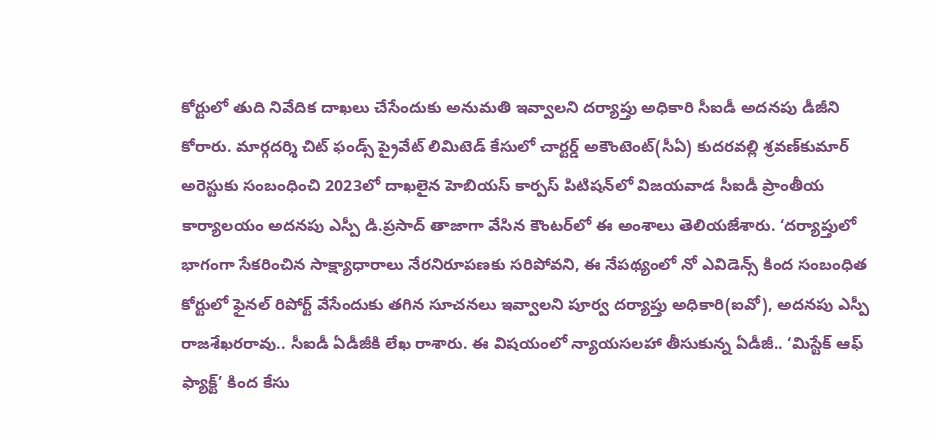కోర్టులో తుది నివేదిక దాఖలు చేసేందుకు అనుమతి ఇవ్వాలని దర్యాప్తు అధికారి సీఐడీ అదనపు డీజీని కోరారు. మార్గదర్శి చిట్‌ ఫండ్స్‌ ప్రైవేట్‌ లిమిటెడ్‌ కేసులో చార్టర్డ్‌ అకౌంటెంట్‌(సీఏ) కుదరవల్లి శ్రవణ్‌కుమార్‌ అరెస్టుకు సంబంధించి 2023లో దాఖలైన హెబియస్‌ కార్పస్‌ పిటిషన్‌లో విజయవాడ సీఐడీ ప్రాంతీయ కార్యాలయం అదనపు ఎస్పీ డి.ప్రసాద్‌ తాజాగా వేసిన కౌంటర్‌లో ఈ అంశాలు తెలియజేశారు. ‘దర్యాప్తులో భాగంగా సేకరించిన సాక్ష్యాధారాలు నేరనిరూపణకు సరిపోవని, ఈ నేపథ్యంలో నో ఎవిడెన్స్‌ కింద సంబంధిత కోర్టులో ఫైనల్‌ రిపోర్ట్‌ వేసేందుకు తగిన సూచనలు ఇవ్వాలని పూర్వ దర్యాప్తు అధికారి(ఐవో), అదనపు ఎస్పీ రాజశేఖరరావు.. సీఐడీ ఏడీజీకి లేఖ రాశారు. ఈ విషయంలో న్యాయసలహా తీసుకున్న ఏడీజీ.. ‘మిస్టేక్‌ ఆఫ్‌ ఫ్యాక్ట్‌’ కింద కేసు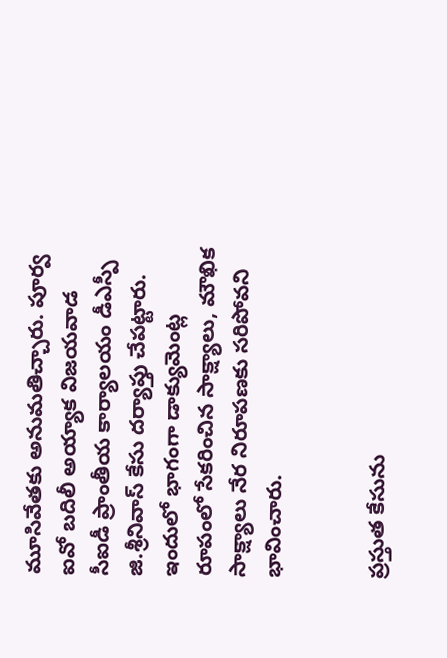మూసివేతకు అనుమతిచ్చారు. పూర్వ ఐవో బదిలీ అయ్యాక విజయవాడ సీఐడీ ప్రాంతీయ కార్యాలయం డీఎస్పీ జి.శ్రీనివాస్‌ కేసు దర్యాప్తు చేపట్టారు. ఇందులో భాగంగా డాక్యుమెంట్ల రూపంలో సేకరించిన సాక్ష్యాలు, మౌఖిక సాక్ష్యాలు నేర నిరూపణకు సరిపోవని భావించారు.


ప్రస్తుత కేసును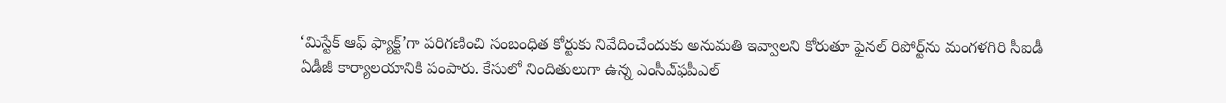‘మిస్టేక్‌ ఆఫ్‌ ఫ్యాక్ట్‌’గా పరిగణించి సంబంధిత కోర్టుకు నివేదించేందుకు అనుమతి ఇవ్వాలని కోరుతూ ఫైనల్‌ రిపోర్ట్‌ను మంగళగిరి సీఐడీ ఏడీజీ కార్యాలయానికి పంపారు. కేసులో నిందితులుగా ఉన్న ఎంసీఎ్‌ఫపీఎల్‌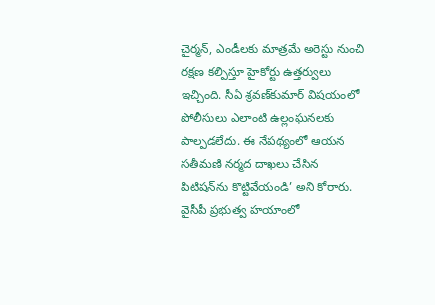చైర్మన్‌, ఎండీలకు మాత్రమే అరెస్టు నుంచి రక్షణ కల్పిస్తూ హైకోర్టు ఉత్తర్వులు ఇచ్చింది. సీఏ శ్రవణ్‌కుమార్‌ విషయంలో పోలీసులు ఎలాంటి ఉల్లంఘనలకు పాల్పడలేదు. ఈ నేపథ్యంలో ఆయన సతీమణి నర్మద దాఖలు చేసిన పిటిషన్‌ను కొట్టివేయండి’ అని కోరారు. వైసీపీ ప్రభుత్వ హయాంలో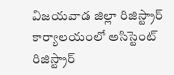విజయవాడ జిల్లా రిజిస్ట్రార్‌ కార్యాలయంలో అసిస్టెంట్‌ రిజిస్ట్రార్‌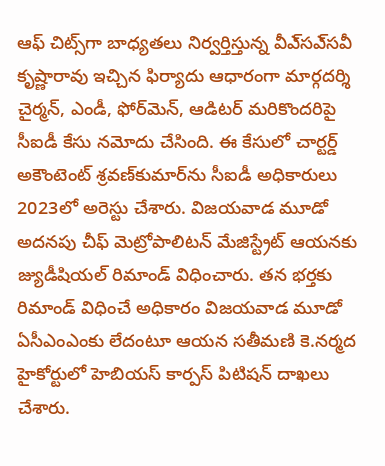ఆఫ్‌ చిట్స్‌గా బాధ్యతలు నిర్వర్తిస్తున్న వీఎ్‌సఎ్‌సవీ కృష్ణారావు ఇచ్చిన ఫిర్యాదు ఆధారంగా మార్గదర్శి చైర్మన్‌, ఎండీ, ఫోర్‌మెన్‌, ఆడిటర్‌ మరికొందరిపై సీఐడీ కేసు నమోదు చేసింది. ఈ కేసులో చార్టర్డ్‌ అకౌంటెంట్‌ శ్రవణ్‌కుమార్‌ను సీఐడీ అధికారులు 2023లో అరెస్టు చేశారు. విజయవాడ మూడో అదనపు చీఫ్‌ మెట్రోపాలిటన్‌ మేజిస్ట్రేట్‌ ఆయనకు జ్యుడీషియల్‌ రిమాండ్‌ విధించారు. తన భర్తకు రిమాండ్‌ విధించే అధికారం విజయవాడ మూడో ఏసీఎంఎంకు లేదంటూ ఆయన సతీమణి కె.నర్మద హైకోర్టులో హెబియస్‌ కార్పస్‌ పిటిషన్‌ దాఖలు చేశారు.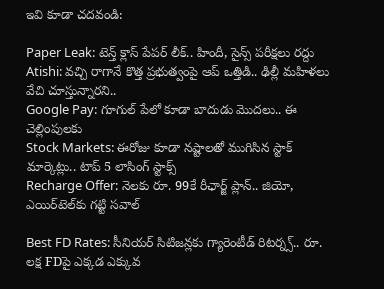ఇవి కూడా చదవండి:

Paper Leak: టెన్త్ క్లాస్ పేపర్ లీక్.. హిందీ, సైన్స్ పరీక్షలు రద్దు
Atishi: వచ్చి రాగానే కొత్త ప్రభుత్వంపై ఆప్ ఒత్తిడి.. ఢిల్లీ మహిళలు వేచి చూస్తున్నారని..
Google Pay: గూగుల్ పేలో కూడా బాదుడు మొదలు.. ఈ చెల్లింపులకు
Stock Markets: ఈరోజు కూడా నష్టాలతో ముగిసిన స్టాక్ మార్కెట్లు.. టాప్ 5 లాసింగ్ స్టాక్స్
Recharge Offer: నెలకు రూ. 99కే రీఛార్జ్ ప్లాన్.. జియో, ఎయిర్‌టెల్‌కు గట్టి సవాల్

Best FD Rates: సీనియర్ సిటిజన్లకు గ్యారెంటీడ్ రిటర్న్స్.. రూ. లక్ష FDపై ఎక్కడ ఎక్కువ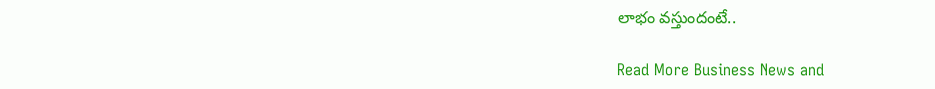లాభం వస్తుందంటే..

Read More Business News and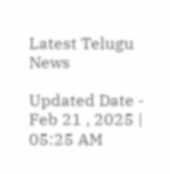Latest Telugu News

Updated Date - Feb 21 , 2025 | 05:25 AM